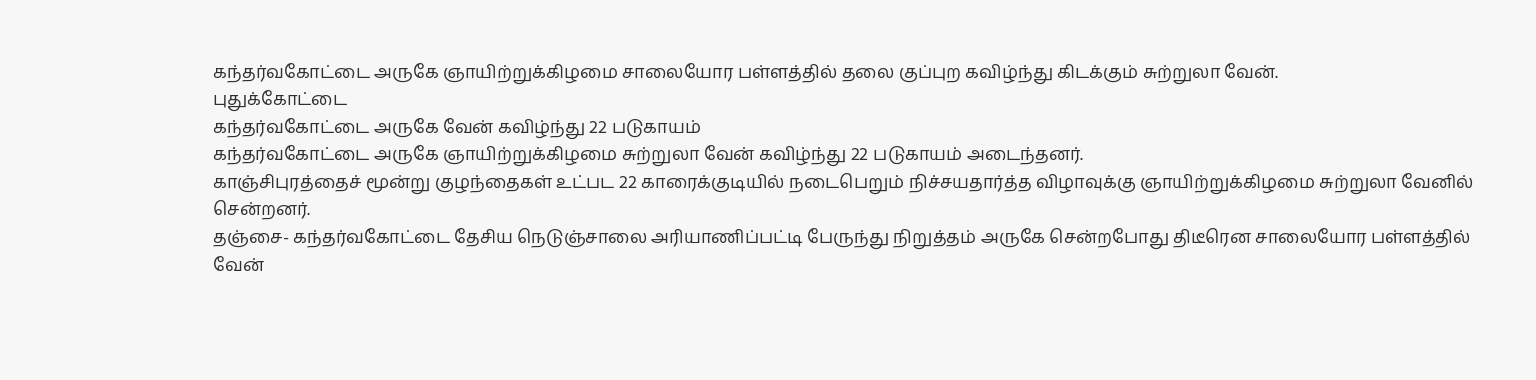கந்தர்வகோட்டை அருகே ஞாயிற்றுக்கிழமை சாலையோர பள்ளத்தில் தலை குப்புற கவிழ்ந்து கிடக்கும் சுற்றுலா வேன்.
புதுக்கோட்டை
கந்தர்வகோட்டை அருகே வேன் கவிழ்ந்து 22 படுகாயம்
கந்தர்வகோட்டை அருகே ஞாயிற்றுக்கிழமை சுற்றுலா வேன் கவிழ்ந்து 22 படுகாயம் அடைந்தனர்.
காஞ்சிபுரத்தைச் மூன்று குழந்தைகள் உட்பட 22 காரைக்குடியில் நடைபெறும் நிச்சயதார்த்த விழாவுக்கு ஞாயிற்றுக்கிழமை சுற்றுலா வேனில் சென்றனர்.
தஞ்சை- கந்தர்வகோட்டை தேசிய நெடுஞ்சாலை அரியாணிப்பட்டி பேருந்து நிறுத்தம் அருகே சென்றபோது திடீரென சாலையோர பள்ளத்தில் வேன்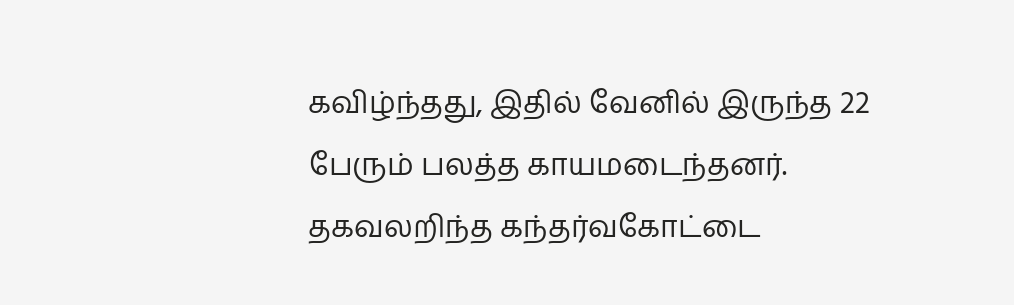கவிழ்ந்தது, இதில் வேனில் இருந்த 22 பேரும் பலத்த காயமடைந்தனர்.
தகவலறிந்த கந்தர்வகோட்டை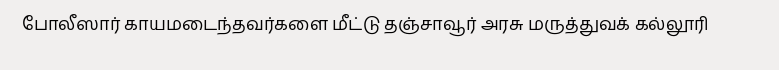போலீஸார் காயமடைந்தவர்களை மீட்டு தஞ்சாவூர் அரசு மருத்துவக் கல்லூரி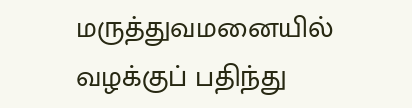மருத்துவமனையில் வழக்குப் பதிந்து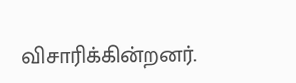விசாரிக்கின்றனர்.